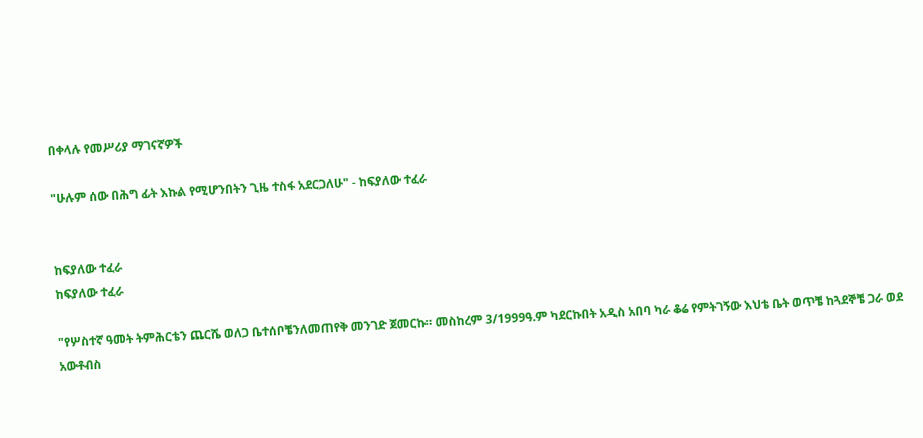በቀላሉ የመሥሪያ ማገናኛዎች

"ሁሉም ሰው በሕግ ፊት እኩል የሚሆንበትን ጊዜ ተስፋ አደርጋለሁ" - ከፍያለው ተፈራ


ከፍያለው ተፈራ
ከፍያለው ተፈራ

"የሦስተኛ ዓመት ትምሕርቴን ጨርሼ ወለጋ ቤተሰቦቼንለመጠየቅ መንገድ ጀመርኩ። መስከረም 3/1999ዓ.ም ካደርኩበት አዲስ አበባ ካራ ቆሬ የምትገኝው እህቴ ቤት ወጥቼ ከጓደኞቼ ጋራ ወደ አውቶብስ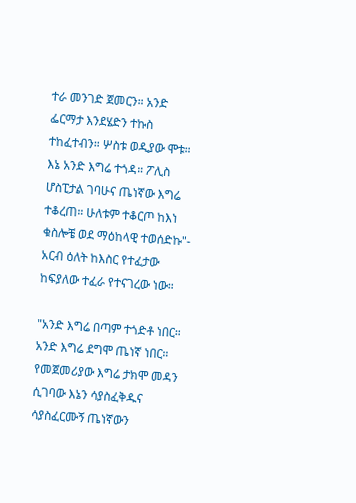ተራ መንገድ ጀመርን። አንድ ፌርማታ እንደሄድን ተኩስ ተከፈተብን። ሦስቱ ወዲያው ሞቱ። እኔ አንድ እግሬ ተጎዳ። ፖሊስ ሆስፒታል ገባሁና ጤነኛው እግሬ ተቆረጠ። ሁለቱም ተቆርጦ ከእነ ቁስሎቼ ወደ ማዕከላዊ ተወሰድኩ"- አርብ ዕለት ከእስር የተፈታው ከፍያለው ተፈራ የተናገረው ነው።

"አንድ እግሬ በጣም ተጎድቶ ነበር። አንድ እግሬ ደግሞ ጤነኛ ነበር። የመጀመሪያው እግሬ ታክሞ መዳን ሲገባው እኔን ሳያስፈቅዱና ሳያስፈርሙኝ ጤነኛውን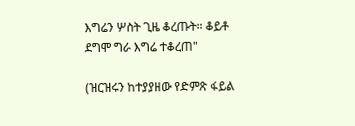እግሬን ሦስት ጊዜ ቆረጡት። ቆይቶ ደግሞ ግራ እግሬ ተቆረጠ"

(ዝርዝሩን ከተያያዘው የድምጽ ፋይል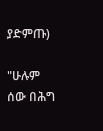ያድምጡ)

"ሁሉም ሰው በሕግ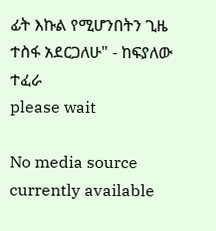ፊት እኩል የሚሆንበትን ጊዜ ተስፋ አደርጋለሁ" - ከፍያለው ተፈራ
please wait

No media source currently available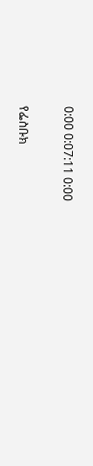0:00 0:07:11 0:00

የፌስቡክ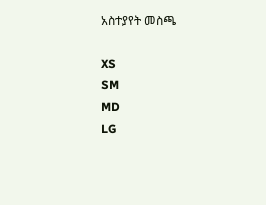አስተያየት መስጫ

XS
SM
MD
LG